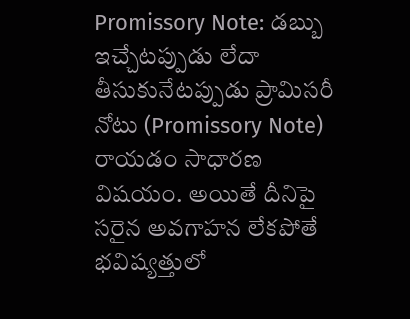Promissory Note: డబ్బు ఇచ్చేటప్పుడు లేదా తీసుకునేటప్పుడు ప్రామిసరీ నోటు (Promissory Note) రాయడం సాధారణ విషయం. అయితే దీనిపై సరైన అవగాహన లేకపోతే భవిష్యత్తులో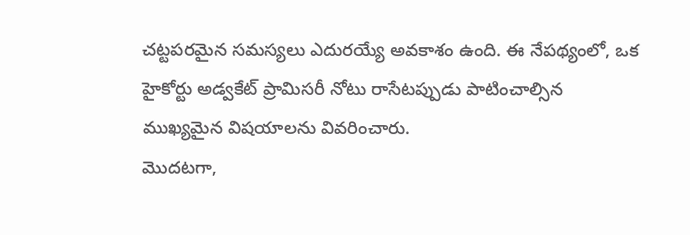చట్టపరమైన సమస్యలు ఎదురయ్యే అవకాశం ఉంది. ఈ నేపథ్యంలో, ఒక హైకోర్టు అడ్వకేట్ ప్రామిసరీ నోటు రాసేటప్పుడు పాటించాల్సిన ముఖ్యమైన విషయాలను వివరించారు.
మొదటగా,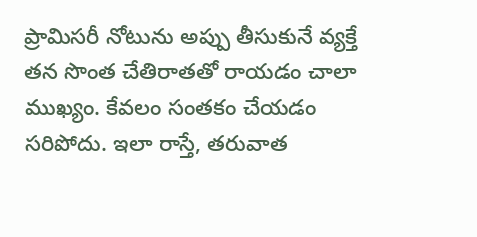ప్రామిసరీ నోటును అప్పు తీసుకునే వ్యక్తే తన సొంత చేతిరాతతో రాయడం చాలా ముఖ్యం. కేవలం సంతకం చేయడం సరిపోదు. ఇలా రాస్తే, తరువాత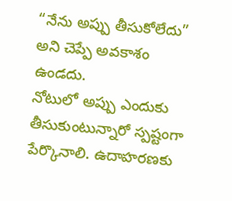“నేను అప్పు తీసుకోలేదు” అని చెప్పే అవకాశం ఉండదు.
నోటులో అప్పు ఎందుకు తీసుకుంటున్నారో స్పష్టంగా పేర్కొనాలి. ఉదాహరణకు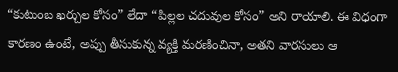“కుటుంబ ఖర్చుల కోసం” లేదా “పిల్లల చదువుల కోసం” అని రాయాలి. ఈ విధంగా కారణం ఉంటే, అప్పు తీసుకున్న వ్యక్తి మరణించినా, అతని వారసులు ఆ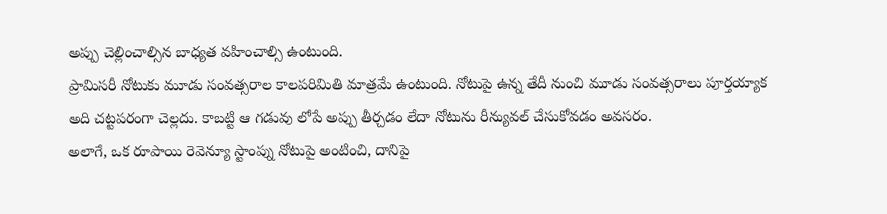అప్పు చెల్లించాల్సిన బాధ్యత వహించాల్సి ఉంటుంది.
ప్రామిసరీ నోటుకు మూడు సంవత్సరాల కాలపరిమితి మాత్రమే ఉంటుంది. నోటుపై ఉన్న తేదీ నుంచి మూడు సంవత్సరాలు పూర్తయ్యాక అది చట్టపరంగా చెల్లదు. కాబట్టి ఆ గడువు లోపే అప్పు తీర్చడం లేదా నోటును రీన్యువల్ చేసుకోవడం అవసరం.
అలాగే, ఒక రూపాయి రెవెన్యూ స్టాంప్ను నోటుపై అంటించి, దానిపై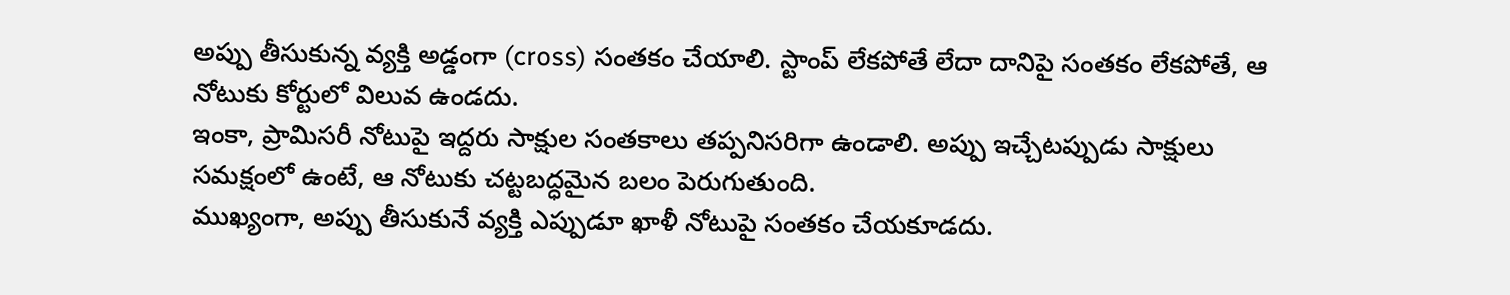అప్పు తీసుకున్న వ్యక్తి అడ్డంగా (cross) సంతకం చేయాలి. స్టాంప్ లేకపోతే లేదా దానిపై సంతకం లేకపోతే, ఆ నోటుకు కోర్టులో విలువ ఉండదు.
ఇంకా, ప్రామిసరీ నోటుపై ఇద్దరు సాక్షుల సంతకాలు తప్పనిసరిగా ఉండాలి. అప్పు ఇచ్చేటప్పుడు సాక్షులు సమక్షంలో ఉంటే, ఆ నోటుకు చట్టబద్ధమైన బలం పెరుగుతుంది.
ముఖ్యంగా, అప్పు తీసుకునే వ్యక్తి ఎప్పుడూ ఖాళీ నోటుపై సంతకం చేయకూడదు.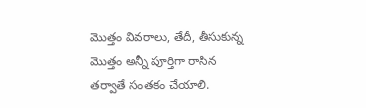మొత్తం వివరాలు, తేదీ, తీసుకున్న మొత్తం అన్నీ పూర్తిగా రాసిన తర్వాతే సంతకం చేయాలి.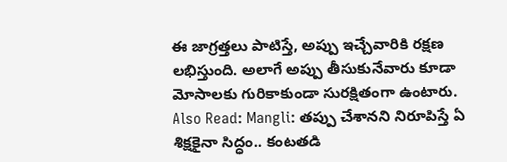ఈ జాగ్రత్తలు పాటిస్తే, అప్పు ఇచ్చేవారికి రక్షణ లభిస్తుంది. అలాగే అప్పు తీసుకునేవారు కూడా మోసాలకు గురికాకుండా సురక్షితంగా ఉంటారు.
Also Read: Mangli: తప్పు చేశానని నిరూపిస్తే ఏ శిక్షకైనా సిద్ధం.. కంటతడి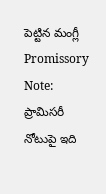పెట్టిన మంగ్లీ
Promissory Note: ప్రామిసరీ నోటుపై ఇది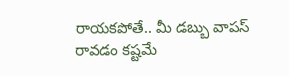రాయకపోతే.. మీ డబ్బు వాపస్ రావడం కష్టమే